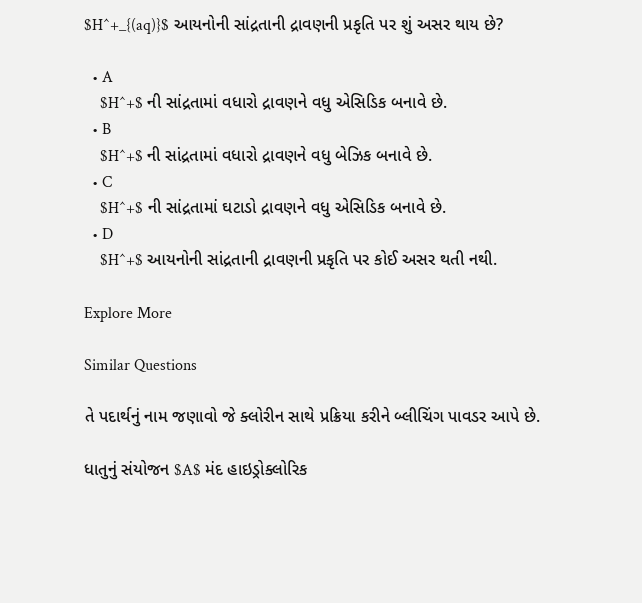$H^+_{(aq)}$ આયનોની સાંદ્રતાની દ્રાવણની પ્રકૃતિ પર શું અસર થાય છે?

  • A
    $H^+$ ની સાંદ્રતામાં વધારો દ્રાવણને વધુ એસિડિક બનાવે છે.
  • B
    $H^+$ ની સાંદ્રતામાં વધારો દ્રાવણને વધુ બેઝિક બનાવે છે.
  • C
    $H^+$ ની સાંદ્રતામાં ઘટાડો દ્રાવણને વધુ એસિડિક બનાવે છે.
  • D
    $H^+$ આયનોની સાંદ્રતાની દ્રાવણની પ્રકૃતિ પર કોઈ અસર થતી નથી.

Explore More

Similar Questions

તે પદાર્થનું નામ જણાવો જે ક્લોરીન સાથે પ્રક્રિયા કરીને બ્લીચિંગ પાવડર આપે છે.

ધાતુનું સંયોજન $A$ મંદ હાઇડ્રોક્લોરિક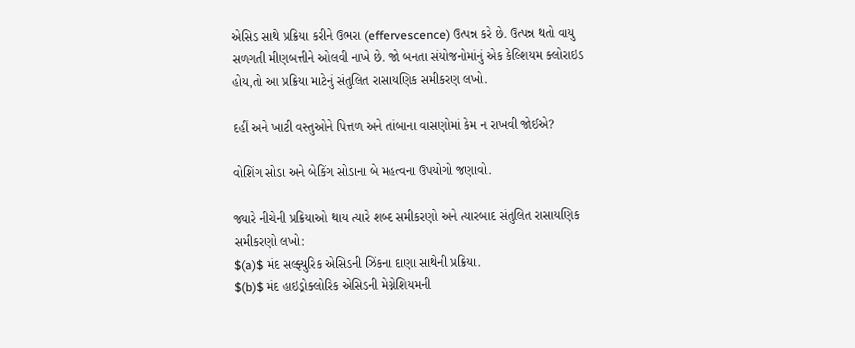એસિડ સાથે પ્રક્રિયા કરીને ઉભરા (effervescence) ઉત્પન્ન કરે છે. ઉત્પન્ન થતો વાયુ સળગતી મીણબત્તીને ઓલવી નાખે છે. જો બનતા સંયોજનોમાંનું એક કેલ્શિયમ ક્લોરાઇડ હોય,તો આ પ્રક્રિયા માટેનું સંતુલિત રાસાયણિક સમીકરણ લખો.

દહીં અને ખાટી વસ્તુઓને પિત્તળ અને તાંબાના વાસણોમાં કેમ ન રાખવી જોઈએ?

વોશિંગ સોડા અને બેકિંગ સોડાના બે મહત્વના ઉપયોગો જણાવો.

જ્યારે નીચેની પ્રક્રિયાઓ થાય ત્યારે શબ્દ સમીકરણો અને ત્યારબાદ સંતુલિત રાસાયણિક સમીકરણો લખો:
$(a)$ મંદ સલ્ફ્યુરિક એસિડની ઝિંકના દાણા સાથેની પ્રક્રિયા.
$(b)$ મંદ હાઇડ્રોક્લોરિક એસિડની મેગ્નેશિયમની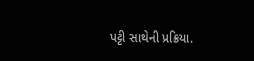પટ્ટી સાથેની પ્રક્રિયા.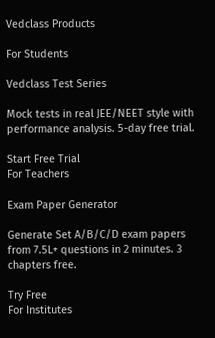Vedclass Products

For Students

Vedclass Test Series

Mock tests in real JEE/NEET style with performance analysis. 5-day free trial.

Start Free Trial
For Teachers

Exam Paper Generator

Generate Set A/B/C/D exam papers from 7.5L+ questions in 2 minutes. 3 chapters free.

Try Free
For Institutes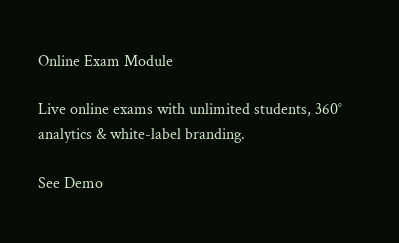Online Exam Module

Live online exams with unlimited students, 360° analytics & white-label branding.

See Demo